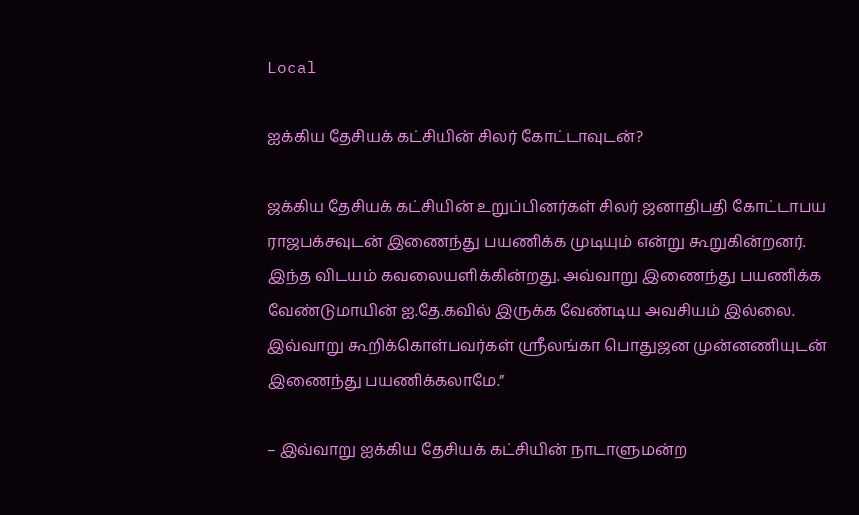Local

ஐக்கிய தேசியக் கட்சியின் சிலர் கோட்டாவுடன்?

ஜக்கிய தேசியக் கட்சியின் உறுப்பினர்கள் சிலர் ஜனாதிபதி கோட்டாபய ராஜபக்சவுடன் இணைந்து பயணிக்க முடியும் என்று கூறுகின்றனர். இந்த விடயம் கவலையளிக்கின்றது. அவ்வாறு இணைந்து பயணிக்க வேண்டுமாயின் ஐ.தே.கவில் இருக்க வேண்டிய அவசியம் இல்லை. இவ்வாறு கூறிக்கொள்பவர்கள் ஸ்ரீலங்கா பொதுஜன முன்னணியுடன் இணைந்து பயணிக்கலாமே.”

– இவ்வாறு ஐக்கிய தேசியக் கட்சியின் நாடாளுமன்ற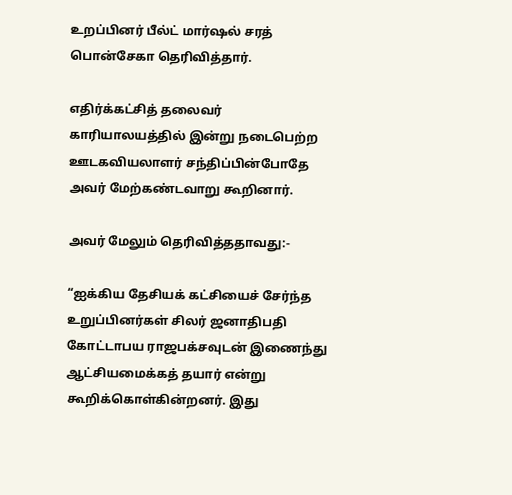உறப்பினர் பீல்ட் மார்ஷல் சரத் பொன்சேகா தெரிவித்தார்.

எதிர்க்கட்சித் தலைவர் காரியாலயத்தில் இன்று நடைபெற்ற ஊடகவியலாளர் சந்திப்பின்போதே அவர் மேற்கண்டவாறு கூறினார்.

அவர் மேலும் தெரிவித்ததாவது:-

“ஐக்கிய தேசியக் கட்சியைச் சேர்ந்த உறுப்பினர்கள் சிலர் ஜனாதிபதி கோட்டாபய ராஜபக்சவுடன் இணைந்து ஆட்சியமைக்கத் தயார் என்று கூறிக்கொள்கின்றனர். இது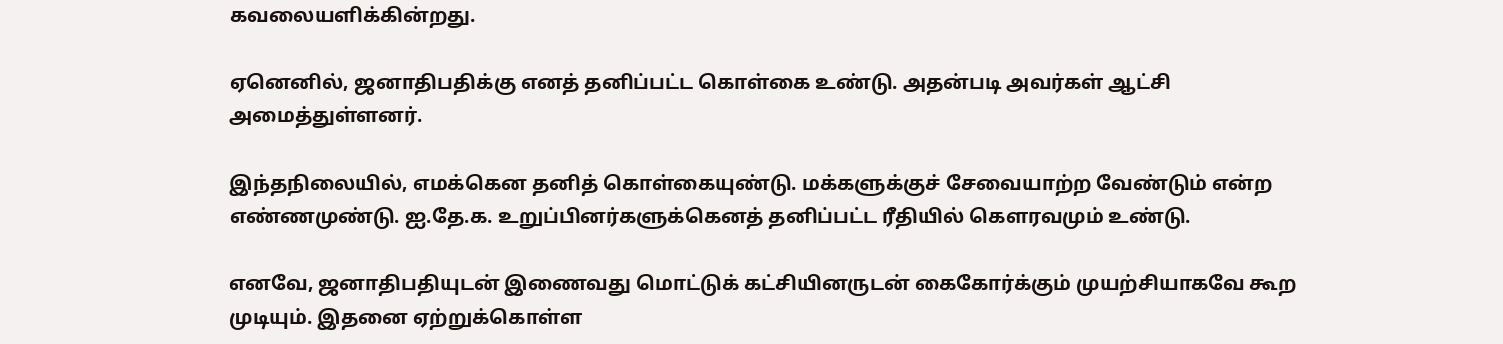கவலையளிக்கின்றது.

ஏனெனில், ஜனாதிபதிக்கு எனத் தனிப்பட்ட கொள்கை உண்டு. அதன்படி அவர்கள் ஆட்சி அமைத்துள்ளனர்.

இந்தநிலையில், எமக்கென தனித் கொள்கையுண்டு. மக்களுக்குச் சேவையாற்ற வேண்டும் என்ற எண்ணமுண்டு. ஐ.தே.க. உறுப்பினர்களுக்கெனத் தனிப்பட்ட ரீதியில் கௌரவமும் உண்டு.

எனவே, ஜனாதிபதியுடன் இணைவது மொட்டுக் கட்சியினருடன் கைகோர்க்கும் முயற்சியாகவே கூற முடியும். இதனை ஏற்றுக்கொள்ள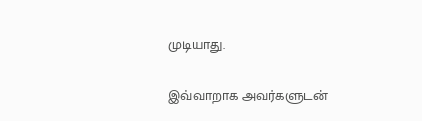முடியாது.

இவ்வாறாக அவர்களுடன்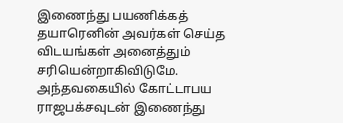இணைந்து பயணிக்கத் தயாரெனின் அவர்கள் செய்த விடயங்கள் அனைத்தும் சரியென்றாகிவிடுமே. அந்தவகையில் கோட்டாபய ராஜபக்சவுடன் இணைந்து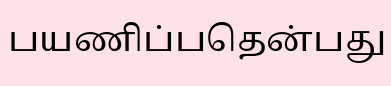பயணிப்பதென்பது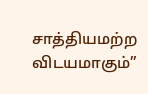சாத்தியமற்ற விடயமாகும்”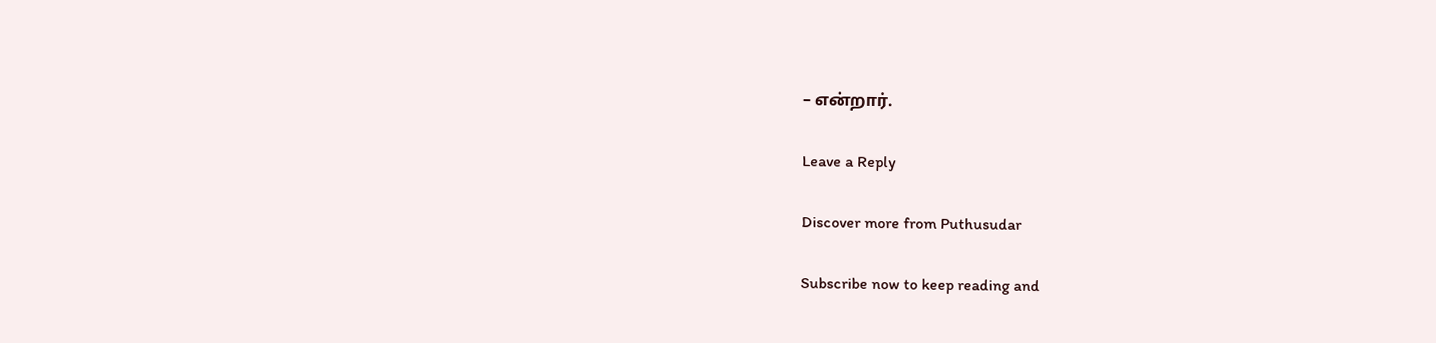– என்றார்.

Leave a Reply

Discover more from Puthusudar

Subscribe now to keep reading and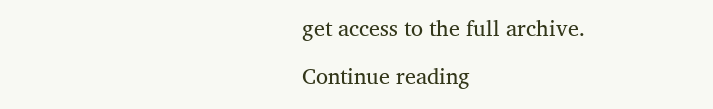get access to the full archive.

Continue reading